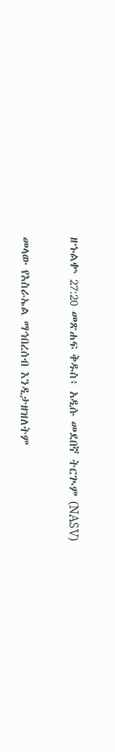ዘኁልቍ 27:20 መጽሐፍ ቅዱስ፥ አዲሱ መደበኛ ትርጒም (NASV)

መላው የእስራኤል ማኅበረሰብ እንዲታዘዝለትም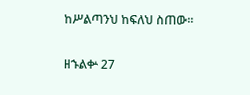ከሥልጣንህ ከፍለህ ስጠው።

ዘኁልቍ 27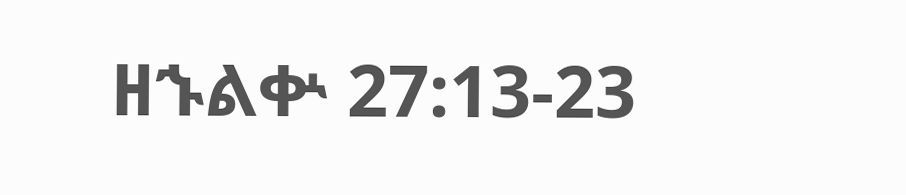ዘኁልቍ 27:13-23